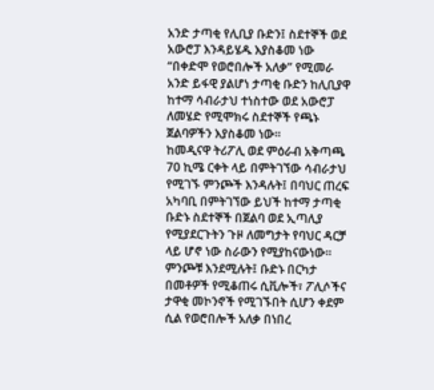አንድ ታጣቂ የሊቢያ ቡድን፤ ስደተኞች ወደ አውሮፓ እንዳይሄዱ እያስቆመ ነው
“በቀድሞ የወሮበሎች አለቃ” የሚመራ አንድ ይፋዊ ያልሆነ ታጣቂ ቡድን ከሊቢያዋ ከተማ ሳብራታህ ተነስተው ወደ አውሮፓ ለመሄድ የሚሞክሩ ስደተኞች የጫኑ ጀልባዎችን እያስቆመ ነው፡፡
ከመዲናዋ ትሪፖሊ ወደ ምዕራብ አቅጣጫ 70 ኪሜ ርቀት ላይ በምትገኘው ሳብራታህ የሚገኙ ምንጮች እንዳሉት፤ በባህር ጠረፍ አካባቢ በምትገኘው ይህች ከተማ ታጣቂ ቡድኑ ስደተኞች በጀልባ ወደ ኢጣሊያ የሚያደርጉትን ጉዞ ለመግታት የባህር ዳርቻ ላይ ሆኖ ነው ስራውን የሚያከናውነው፡፡
ምንጮቹ እንደሚሉት፤ ቡድኑ በርካታ በመቶዎች የሚቆጠሩ ሲቪሎች፣ ፖሊሶችና ታዋቂ መኮንኖች የሚገኙበት ሲሆን ቀደም ሲል የወሮበሎች አለቃ በነበረ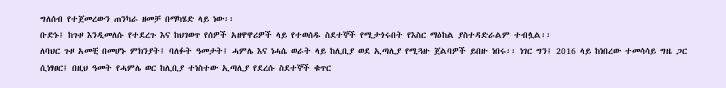ግለሰብ የተጀመረውን ጠንካራ ዘመቻ በማካሄድ ላይ ነው፡፡
ቡድኑ፤ ከጉዞ እንዲመለሱ የተደረጉ እና ከህገወጥ የሰዎች አዘዋዋሪዎች ላይ የተወሰዱ ስደተኞች የሚታጎሩበት የእስር ማዕከል ያስተዳድራልም ተብሏል፡፡
ለባህር ጉዞ አመቺ በመሆኑ ምክንያት፤ ባለፉት ዓመታት፤ ሓምሌ እና ነሓሴ ወራት ላይ ከሊቢያ ወደ ኢጣሊያ የሚጓዙ ጀልባዎች ይበዙ ነበሩ፡፡ ነገር ግን፤ 2016 ላይ ከነበረው ተመሳሳይ ግዜ ጋር ሲነፃፀር፤ በዚህ ዓመት የሓምሌ ወር ከሊቢያ ተነስተው ኢጣሊያ የደረሱ ስደተኞች ቁጥር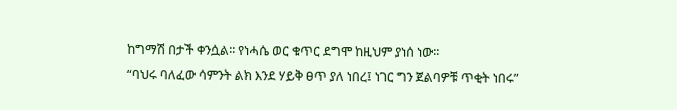ከግማሽ በታች ቀንሷል፡፡ የነሓሴ ወር ቁጥር ደግሞ ከዚህም ያነሰ ነው፡፡
“ባህሩ ባለፈው ሳምንት ልክ እንደ ሃይቅ ፀጥ ያለ ነበረ፤ ነገር ግን ጀልባዎቹ ጥቂት ነበሩ”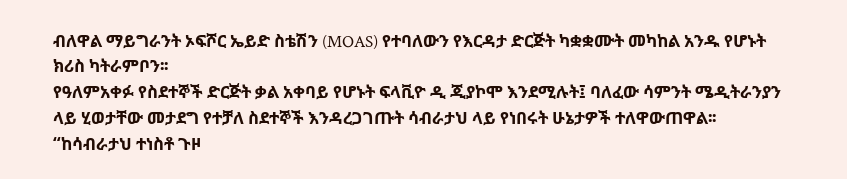ብለዋል ማይግራንት ኦፍሾር ኤይድ ስቴሽን (MOAS) የተባለውን የእርዳታ ድርጅት ካቋቋሙት መካከል አንዱ የሆኑት ክሪስ ካትራምቦን፡፡
የዓለምአቀፉ የስደተኞች ድርጅት ቃል አቀባይ የሆኑት ፍላቪዮ ዲ ጂያኮሞ እንደሚሉት፤ ባለፈው ሳምንት ሜዲትራንያን ላይ ሂወታቸው መታደግ የተቻለ ስደተኞች እንዳረጋገጡት ሳብራታህ ላይ የነበሩት ሁኔታዎች ተለዋውጠዋል፡፡
“ከሳብራታህ ተነስቶ ጉዞ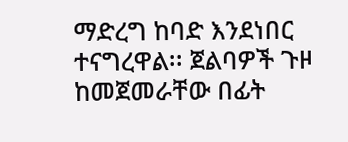ማድረግ ከባድ እንደነበር ተናግረዋል፡፡ ጀልባዎች ጉዞ ከመጀመራቸው በፊት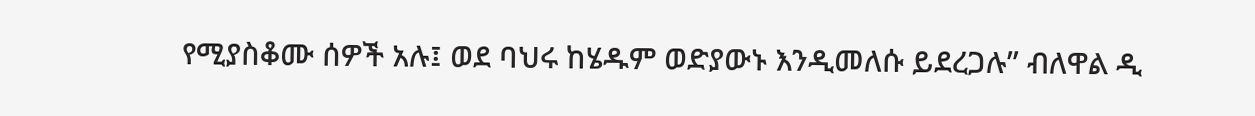የሚያስቆሙ ሰዎች አሉ፤ ወደ ባህሩ ከሄዱም ወድያውኑ እንዲመለሱ ይደረጋሉ” ብለዋል ዲ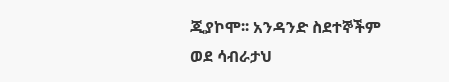ጂያኮሞ፡፡ አንዳንድ ስደተኞችም ወደ ሳብራታህ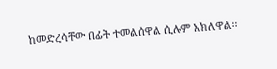ከመድረሳቸው በፊት ተመልሰዋል ሲሉም አክለዋል፡፡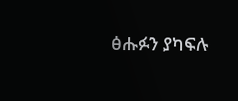ፅሑፉን ያካፍሉ